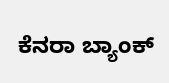ಕೆನರಾ ಬ್ಯಾಂಕ್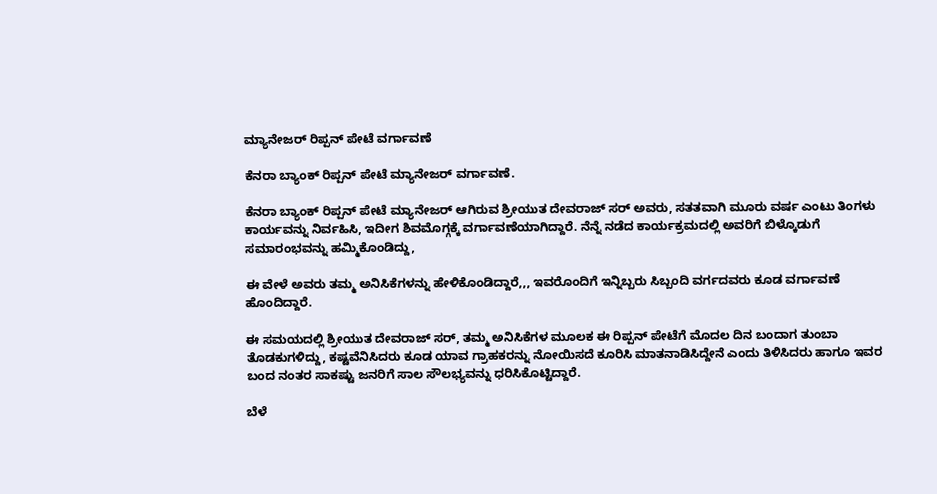ಮ್ಯಾನೇಜರ್ ರಿಪ್ಪನ್ ಪೇಟೆ ವರ್ಗಾವಣೆ

ಕೆನರಾ ಬ್ಯಾಂಕ್ ರಿಪ್ಪನ್ ಪೇಟೆ ಮ್ಯಾನೇಜರ್ ವರ್ಗಾವಣೆ.

ಕೆನರಾ ಬ್ಯಾಂಕ್ ರಿಪ್ಪನ್ ಪೇಟೆ ಮ್ಯಾನೇಜರ್ ಆಗಿರುವ ಶ್ರೀಯುತ ದೇವರಾಜ್ ಸರ್ ಅವರು, ಸತತವಾಗಿ ಮೂರು ವರ್ಷ ಎಂಟು ತಿಂಗಳು ಕಾರ್ಯವನ್ನು ನಿರ್ವಹಿಸಿ, ಇದೀಗ ಶಿವಮೊಗ್ಗಕ್ಕೆ ವರ್ಗಾವಣೆಯಾಗಿದ್ದಾರೆ. ನೆನ್ನೆ ನಡೆದ ಕಾರ್ಯಕ್ರಮದಲ್ಲಿ ಅವರಿಗೆ ಬಿಳ್ಕೊಡುಗೆ ಸಮಾರಂಭವನ್ನು ಹಮ್ಮಿಕೊಂಡಿದ್ದು,

ಈ ವೇಳೆ ಅವರು ತಮ್ಮ ಅನಿಸಿಕೆಗಳನ್ನು ಹೇಳಿಕೊಂಡಿದ್ದಾರೆ,,, ಇವರೊಂದಿಗೆ ಇನ್ನಿಬ್ಬರು ಸಿಬ್ಬಂದಿ ವರ್ಗದವರು ಕೂಡ ವರ್ಗಾವಣೆ ಹೊಂದಿದ್ದಾರೆ.

ಈ ಸಮಯದಲ್ಲಿ ಶ್ರೀಯುತ ದೇವರಾಜ್ ಸರ್, ತಮ್ಮ ಅನಿಸಿಕೆಗಳ ಮೂಲಕ ಈ ರಿಪ್ಪನ್ ಪೇಟೆಗೆ ಮೊದಲ ದಿನ ಬಂದಾಗ ತುಂಬಾ ತೊಡಕುಗಳಿದ್ದು, ಕಷ್ಟವೆನಿಸಿದರು ಕೂಡ ಯಾವ ಗ್ರಾಹಕರನ್ನು ನೋಯಿಸದೆ ಕೂರಿಸಿ ಮಾತನಾಡಿಸಿದ್ದೇನೆ ಎಂದು ತಿಳಿಸಿದರು ಹಾಗೂ ಇವರ ಬಂದ ನಂತರ ಸಾಕಷ್ಟು ಜನರಿಗೆ ಸಾಲ ಸೌಲಭ್ಯವನ್ನು ಧರಿಸಿಕೊಟ್ಟಿದ್ದಾರೆ.

ಬೆಳೆ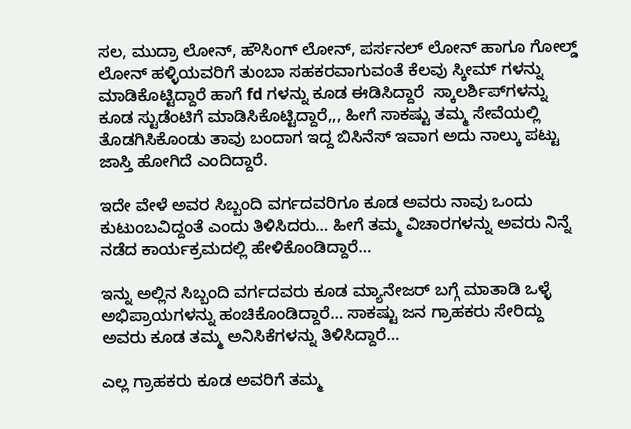ಸಲ, ಮುದ್ರಾ ಲೋನ್, ಹೌಸಿಂಗ್ ಲೋನ್, ಪರ್ಸನಲ್ ಲೋನ್ ಹಾಗೂ ಗೋಲ್ಡ್ ಲೋನ್ ಹಳ್ಳಿಯವರಿಗೆ ತುಂಬಾ ಸಹಕರವಾಗುವಂತೆ ಕೆಲವು ಸ್ಕೀಮ್ ಗಳನ್ನು ಮಾಡಿಕೊಟ್ಟಿದ್ದಾರೆ ಹಾಗೆ fd ಗಳನ್ನು ಕೂಡ ಈಡಿಸಿದ್ದಾರೆ  ಸ್ಕಾಲರ್ಶಿಪ್‌ಗಳನ್ನು ಕೂಡ ಸ್ಟುಡೆಂಟಿಗೆ ಮಾಡಿಸಿಕೊಟ್ಟಿದ್ದಾರೆ,,, ಹೀಗೆ ಸಾಕಷ್ಟು ತಮ್ಮ ಸೇವೆಯಲ್ಲಿ ತೊಡಗಿಸಿಕೊಂಡು ತಾವು ಬಂದಾಗ ಇದ್ದ ಬಿಸಿನೆಸ್ ಇವಾಗ ಅದು ನಾಲ್ಕು ಪಟ್ಟು ಜಾಸ್ತಿ ಹೋಗಿದೆ ಎಂದಿದ್ದಾರೆ.

ಇದೇ ವೇಳೆ ಅವರ ಸಿಬ್ಬಂದಿ ವರ್ಗದವರಿಗೂ ಕೂಡ ಅವರು ನಾವು ಒಂದು ಕುಟುಂಬವಿದ್ದಂತೆ ಎಂದು ತಿಳಿಸಿದರು… ಹೀಗೆ ತಮ್ಮ ವಿಚಾರಗಳನ್ನು ಅವರು ನಿನ್ನೆ ನಡೆದ ಕಾರ್ಯಕ್ರಮದಲ್ಲಿ ಹೇಳಿಕೊಂಡಿದ್ದಾರೆ…

ಇನ್ನು ಅಲ್ಲಿನ ಸಿಬ್ಬಂದಿ ವರ್ಗದವರು ಕೂಡ ಮ್ಯಾನೇಜರ್ ಬಗ್ಗೆ ಮಾತಾಡಿ ಒಳ್ಳೆ ಅಭಿಪ್ರಾಯಗಳನ್ನು ಹಂಚಿಕೊಂಡಿದ್ದಾರೆ… ಸಾಕಷ್ಟು ಜನ ಗ್ರಾಹಕರು ಸೇರಿದ್ದು ಅವರು ಕೂಡ ತಮ್ಮ ಅನಿಸಿಕೆಗಳನ್ನು ತಿಳಿಸಿದ್ದಾರೆ…

ಎಲ್ಲ ಗ್ರಾಹಕರು ಕೂಡ ಅವರಿಗೆ ತಮ್ಮ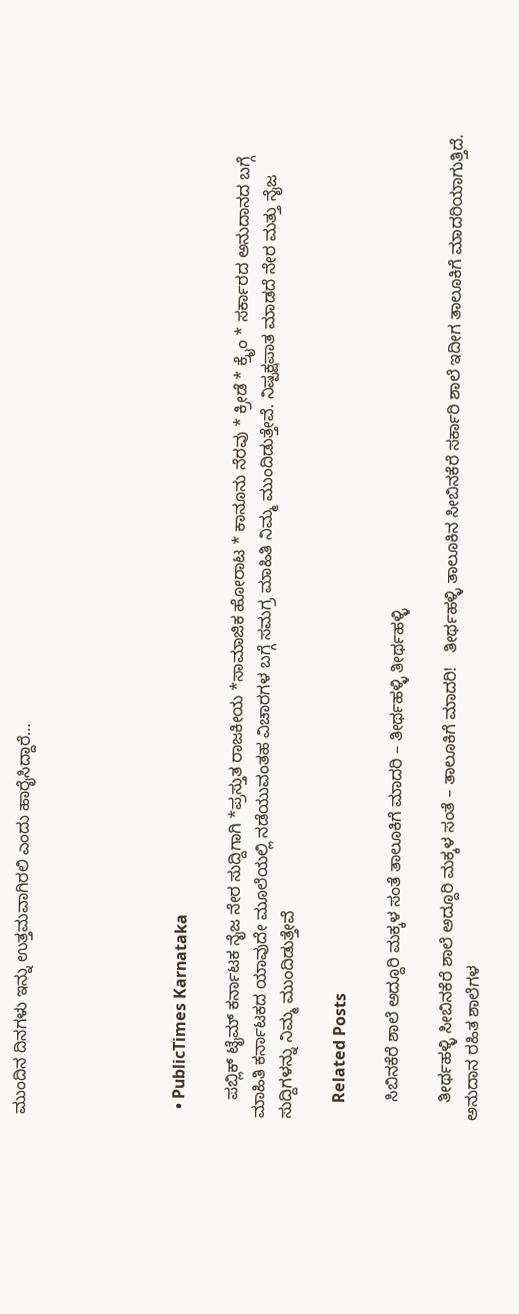ಮುಂದಿನ ದಿನಗಳು ಇನ್ನು ಉತ್ತಮವಾಗಿರಲಿ ಎಂದು ಹಾರೈಸಿದ್ದಾರೆ…





  • PublicTimes Karnataka

    ಪಬ್ಲಿಕ್ ಟೈಮ್ ಕರ್ನಾಟಕ ನೈಜ ನೇರ ಸುದ್ದಿಗಾಗಿ *ಪ್ರಸ್ತುತ ರಾಜಕೀಯ *ಸಾಮಾಜಿಕ ಹೋರಾಟ * ಕಾನೂನು ನೆರವು * ಕ್ರೀಡೆ * ಕ್ರೈಂ * ಸರ್ಕಾರದ ಅನುದಾನದ ಬಗ್ಗೆ ಮಾಹಿತಿ ಕರ್ನಾಟಕದ ಯಾವುದೇ ಮೂಲೆಯಲ್ಲಿ ನಡೆಯುವಂತಹ ವಿಚಾರಗಳ ಬಗ್ಗೆ ಸಮಗ್ರ ಮಾಹಿತಿ ನಿಮ್ಮ ಮುಂದಿಡುತ್ತೇವೆ. ನಿಷ್ಪಕ್ಷಪಾತ ಮಾಡದೆ ನೇರ ಮತ್ತು ನೈಜ ಸುದ್ದಿಗಳನ್ನು ನಿಮ್ಮ ಮುಂದಿಡುತ್ತೇವೆ

    Related Posts

    ಸಿಬಿನಕೆರೆ ಶಾಲೆ ಅದ್ದೂರಿ ಮಕ್ಕಳ ಸಂತೆ ತಾಲೂಕಿಗೆ ಮಾದರಿ – ತೀರ್ಥಹಳ್ಳಿ ತೀರ್ಥಹಳ್ಳಿ

    ತೀರ್ಥಹಳ್ಳಿ ಸೀಬಿನಕೆರೆ ಶಾಲೆ ಅದ್ದೂರಿ ಮಕ್ಕಳ ಸಂತೆ – ತಾಲೂಕಿಗೆ ಮಾದರಿ!   ತೀರ್ಥಹಳ್ಳಿ ತಾಲೂಕಿನ ಸೀಬಿನಕೆರೆ ಸರ್ಕಾರಿ ಶಾಲೆ ಇದೀಗ ತಾಲೂಕಿಗೆ ಮಾದರಿಯಾಗುತ್ತಿದೆ. ಅನುದಾನ ರಹಿತ ಶಾಲೆಗಳ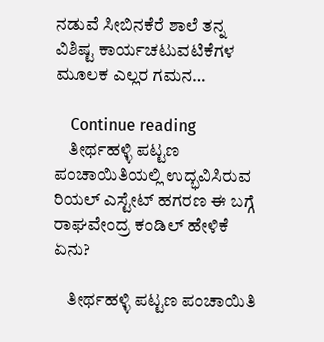ನಡುವೆ ಸೀಬಿನಕೆರೆ ಶಾಲೆ ತನ್ನ ವಿಶಿಷ್ಟ ಕಾರ್ಯಚಟುವಟಿಕೆಗಳ ಮೂಲಕ ಎಲ್ಲರ ಗಮನ…

    Continue reading
    ತೀರ್ಥಹಳ್ಳಿ ಪಟ್ಟಣ ಪಂಚಾಯಿತಿಯಲ್ಲಿ ಉದ್ಭವಿಸಿರುವ ರಿಯಲ್ ಎಸ್ಟೇಟ್ ಹಗರಣ ಈ ಬಗ್ಗೆ ರಾಘವೇಂದ್ರ ಕಂಡಿಲ್ ಹೇಳಿಕೆ ಏನು?

    ತೀರ್ಥಹಳ್ಳಿ ಪಟ್ಟಣ ಪಂಚಾಯಿತಿ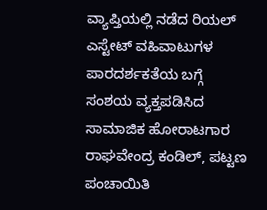ವ್ಯಾಪ್ತಿಯಲ್ಲಿ ನಡೆದ ರಿಯಲ್ ಎಸ್ಟೇಟ್ ವಹಿವಾಟುಗಳ ಪಾರದರ್ಶಕತೆಯ ಬಗ್ಗೆ ಸಂಶಯ ವ್ಯಕ್ತಪಡಿಸಿದ ಸಾಮಾಜಿಕ ಹೋರಾಟಗಾರ ರಾಘವೇಂದ್ರ ಕಂಡಿಲ್, ಪಟ್ಟಣ ಪಂಚಾಯಿತಿ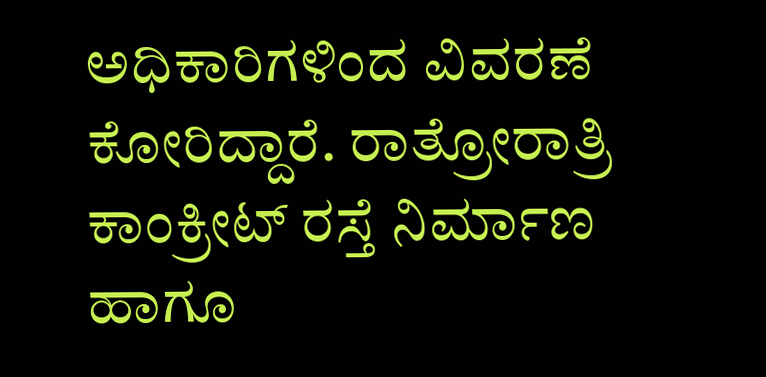ಅಧಿಕಾರಿಗಳಿಂದ ವಿವರಣೆ ಕೋರಿದ್ದಾರೆ. ರಾತ್ರೋರಾತ್ರಿ ಕಾಂಕ್ರೀಟ್ ರಸ್ತೆ ನಿರ್ಮಾಣ ಹಾಗೂ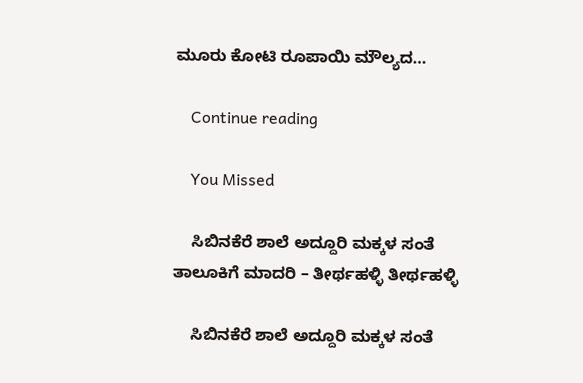ಮೂರು ಕೋಟಿ ರೂಪಾಯಿ ಮೌಲ್ಯದ…

    Continue reading

    You Missed

    ಸಿಬಿನಕೆರೆ ಶಾಲೆ ಅದ್ದೂರಿ ಮಕ್ಕಳ ಸಂತೆ ತಾಲೂಕಿಗೆ ಮಾದರಿ – ತೀರ್ಥಹಳ್ಳಿ ತೀರ್ಥಹಳ್ಳಿ

    ಸಿಬಿನಕೆರೆ ಶಾಲೆ ಅದ್ದೂರಿ ಮಕ್ಕಳ ಸಂತೆ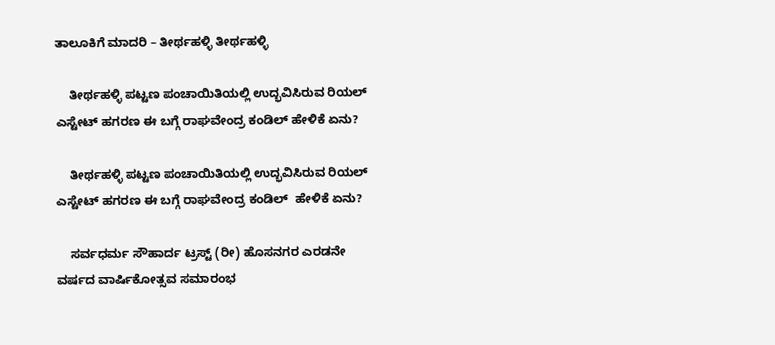ತಾಲೂಕಿಗೆ ಮಾದರಿ – ತೀರ್ಥಹಳ್ಳಿ ತೀರ್ಥಹಳ್ಳಿ

    ತೀರ್ಥಹಳ್ಳಿ ಪಟ್ಟಣ ಪಂಚಾಯಿತಿಯಲ್ಲಿ ಉದ್ಭವಿಸಿರುವ ರಿಯಲ್ ಎಸ್ಟೇಟ್ ಹಗರಣ ಈ ಬಗ್ಗೆ ರಾಘವೇಂದ್ರ ಕಂಡಿಲ್ ಹೇಳಿಕೆ ಏನು?

    ತೀರ್ಥಹಳ್ಳಿ ಪಟ್ಟಣ ಪಂಚಾಯಿತಿಯಲ್ಲಿ ಉದ್ಭವಿಸಿರುವ ರಿಯಲ್ ಎಸ್ಟೇಟ್ ಹಗರಣ ಈ ಬಗ್ಗೆ ರಾಘವೇಂದ್ರ ಕಂಡಿಲ್  ಹೇಳಿಕೆ ಏನು?

    ಸರ್ವಧರ್ಮ ಸೌಹಾರ್ದ ಟ್ರಸ್ಟ್ (ರೀ) ಹೊಸನಗರ ಎರಡನೇ ವರ್ಷದ ವಾರ್ಷಿಕೋತ್ಸವ ಸಮಾರಂಭ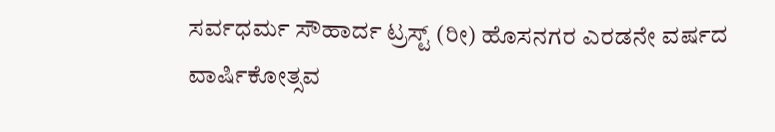ಸರ್ವಧರ್ಮ ಸೌಹಾರ್ದ ಟ್ರಸ್ಟ್ (ರೀ) ಹೊಸನಗರ ಎರಡನೇ ವರ್ಷದ ವಾರ್ಷಿಕೋತ್ಸವ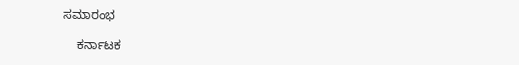ಸಮಾರಂಭ

    ಕರ್ನಾಟಕ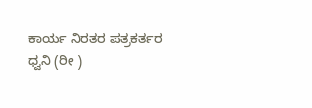ಕಾರ್ಯ ನಿರತರ ಪತ್ರಕರ್ತರ ಧ್ವನಿ (ರೀ )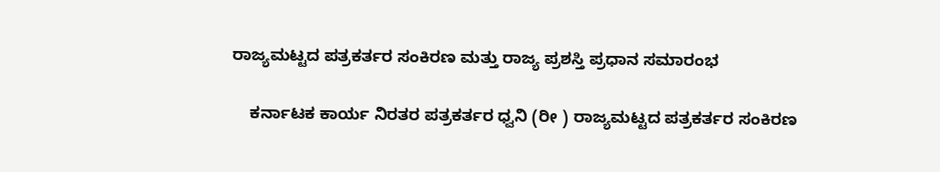ರಾಜ್ಯಮಟ್ಟದ ಪತ್ರಕರ್ತರ ಸಂಕಿರಣ ಮತ್ತು ರಾಜ್ಯ ಪ್ರಶಸ್ತಿ ಪ್ರಧಾನ ಸಮಾರಂಭ

    ಕರ್ನಾಟಕ ಕಾರ್ಯ ನಿರತರ ಪತ್ರಕರ್ತರ ಧ್ವನಿ (ರೀ ) ರಾಜ್ಯಮಟ್ಟದ ಪತ್ರಕರ್ತರ ಸಂಕಿರಣ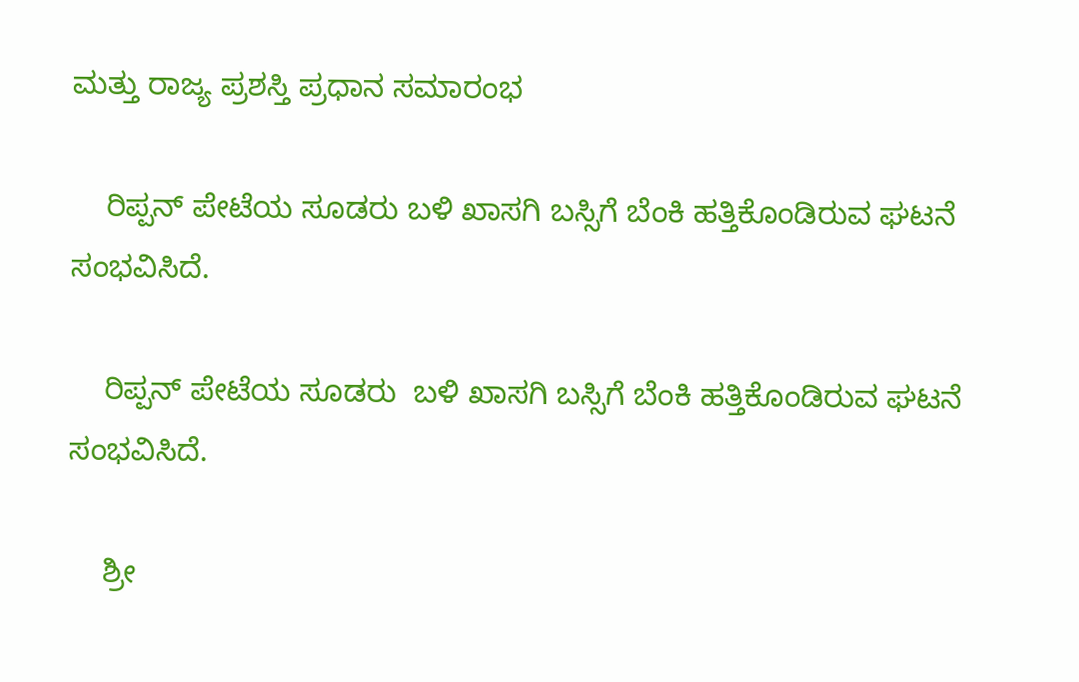ಮತ್ತು ರಾಜ್ಯ ಪ್ರಶಸ್ತಿ ಪ್ರಧಾನ ಸಮಾರಂಭ

    ರಿಪ್ಪನ್ ಪೇಟೆಯ ಸೂಡರು ಬಳಿ ಖಾಸಗಿ ಬಸ್ಸಿಗೆ ಬೆಂಕಿ ಹತ್ತಿಕೊಂಡಿರುವ ಘಟನೆ ಸಂಭವಿಸಿದೆ.

    ರಿಪ್ಪನ್ ಪೇಟೆಯ ಸೂಡರು  ಬಳಿ ಖಾಸಗಿ ಬಸ್ಸಿಗೆ ಬೆಂಕಿ ಹತ್ತಿಕೊಂಡಿರುವ ಘಟನೆ ಸಂಭವಿಸಿದೆ.

    ಶ್ರೀ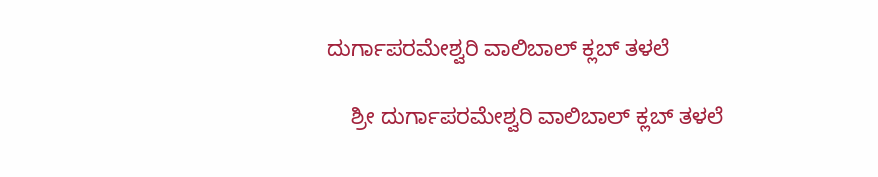ದುರ್ಗಾಪರಮೇಶ್ವರಿ ವಾಲಿಬಾಲ್ ಕ್ಲಬ್ ತಳಲೆ

    ಶ್ರೀ ದುರ್ಗಾಪರಮೇಶ್ವರಿ ವಾಲಿಬಾಲ್ ಕ್ಲಬ್ ತಳಲೆ